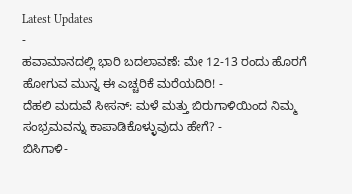Latest Updates
-
ಹವಾಮಾನದಲ್ಲಿ ಭಾರಿ ಬದಲಾವಣೆ: ಮೇ 12-13 ರಂದು ಹೊರಗೆ ಹೋಗುವ ಮುನ್ನ ಈ ಎಚ್ಚರಿಕೆ ಮರೆಯದಿರಿ! -
ದೆಹಲಿ ಮದುವೆ ಸೀಸನ್: ಮಳೆ ಮತ್ತು ಬಿರುಗಾಳಿಯಿಂದ ನಿಮ್ಮ ಸಂಭ್ರಮವನ್ನು ಕಾಪಾಡಿಕೊಳ್ಳುವುದು ಹೇಗೆ? -
ಬಿಸಿಗಾಳಿ-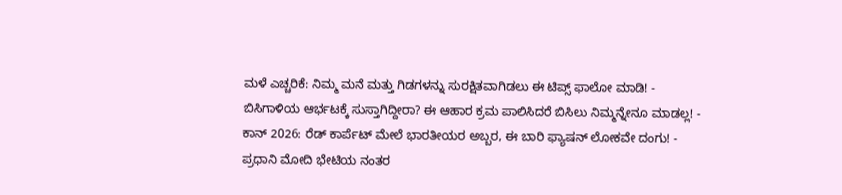ಮಳೆ ಎಚ್ಚರಿಕೆ: ನಿಮ್ಮ ಮನೆ ಮತ್ತು ಗಿಡಗಳನ್ನು ಸುರಕ್ಷಿತವಾಗಿಡಲು ಈ ಟಿಪ್ಸ್ ಫಾಲೋ ಮಾಡಿ! -
ಬಿಸಿಗಾಳಿಯ ಆರ್ಭಟಕ್ಕೆ ಸುಸ್ತಾಗಿದ್ದೀರಾ? ಈ ಆಹಾರ ಕ್ರಮ ಪಾಲಿಸಿದರೆ ಬಿಸಿಲು ನಿಮ್ಮನ್ನೇನೂ ಮಾಡಲ್ಲ! -
ಕಾನ್ 2026: ರೆಡ್ ಕಾರ್ಪೆಟ್ ಮೇಲೆ ಭಾರತೀಯರ ಅಬ್ಬರ, ಈ ಬಾರಿ ಫ್ಯಾಷನ್ ಲೋಕವೇ ದಂಗು! -
ಪ್ರಧಾನಿ ಮೋದಿ ಭೇಟಿಯ ನಂತರ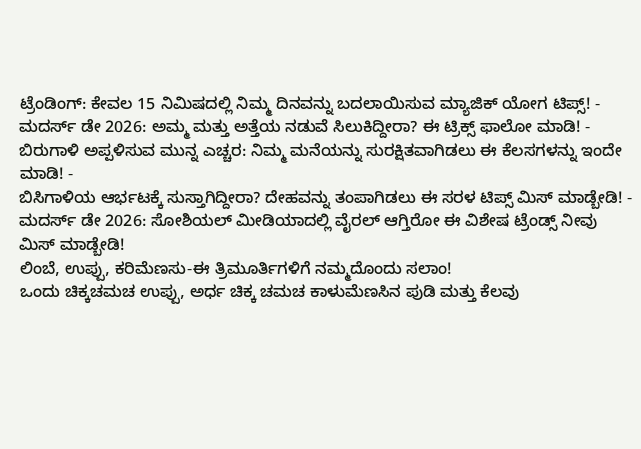ಟ್ರೆಂಡಿಂಗ್: ಕೇವಲ 15 ನಿಮಿಷದಲ್ಲಿ ನಿಮ್ಮ ದಿನವನ್ನು ಬದಲಾಯಿಸುವ ಮ್ಯಾಜಿಕ್ ಯೋಗ ಟಿಪ್ಸ್! -
ಮದರ್ಸ್ ಡೇ 2026: ಅಮ್ಮ ಮತ್ತು ಅತ್ತೆಯ ನಡುವೆ ಸಿಲುಕಿದ್ದೀರಾ? ಈ ಟ್ರಿಕ್ಸ್ ಫಾಲೋ ಮಾಡಿ! -
ಬಿರುಗಾಳಿ ಅಪ್ಪಳಿಸುವ ಮುನ್ನ ಎಚ್ಚರ: ನಿಮ್ಮ ಮನೆಯನ್ನು ಸುರಕ್ಷಿತವಾಗಿಡಲು ಈ ಕೆಲಸಗಳನ್ನು ಇಂದೇ ಮಾಡಿ! -
ಬಿಸಿಗಾಳಿಯ ಆರ್ಭಟಕ್ಕೆ ಸುಸ್ತಾಗಿದ್ದೀರಾ? ದೇಹವನ್ನು ತಂಪಾಗಿಡಲು ಈ ಸರಳ ಟಿಪ್ಸ್ ಮಿಸ್ ಮಾಡ್ಬೇಡಿ! -
ಮದರ್ಸ್ ಡೇ 2026: ಸೋಶಿಯಲ್ ಮೀಡಿಯಾದಲ್ಲಿ ವೈರಲ್ ಆಗ್ತಿರೋ ಈ ವಿಶೇಷ ಟ್ರೆಂಡ್ಸ್ ನೀವು ಮಿಸ್ ಮಾಡ್ಬೇಡಿ!
ಲಿಂಬೆ, ಉಪ್ಪು, ಕರಿಮೆಣಸು-ಈ ತ್ರಿಮೂರ್ತಿಗಳಿಗೆ ನಮ್ಮದೊಂದು ಸಲಾಂ!
ಒಂದು ಚಿಕ್ಕಚಮಚ ಉಪ್ಪು, ಅರ್ಧ ಚಿಕ್ಕ ಚಮಚ ಕಾಳುಮೆಣಸಿನ ಪುಡಿ ಮತ್ತು ಕೆಲವು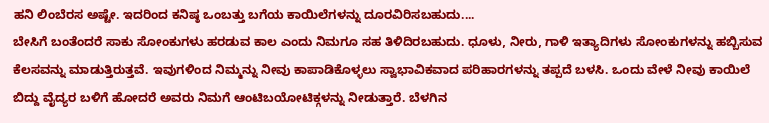ಹನಿ ಲಿಂಬೆರಸ ಅಷ್ಟೇ. ಇದರಿಂದ ಕನಿಷ್ಠ ಒಂಬತ್ತು ಬಗೆಯ ಕಾಯಿಲೆಗಳನ್ನು ದೂರವಿರಿಸಬಹುದು....
ಬೇಸಿಗೆ ಬಂತೆಂದರೆ ಸಾಕು ಸೋಂಕುಗಳು ಹರಡುವ ಕಾಲ ಎಂದು ನಿಮಗೂ ಸಹ ತಿಳಿದಿರಬಹುದು. ಧೂಳು, ನೀರು, ಗಾಳಿ ಇತ್ಯಾದಿಗಳು ಸೋಂಕುಗಳನ್ನು ಹಬ್ಬಿಸುವ ಕೆಲಸವನ್ನು ಮಾಡುತ್ತಿರುತ್ತವೆ. ಇವುಗಳಿಂದ ನಿಮ್ಮನ್ನು ನೀವು ಕಾಪಾಡಿಕೊಳ್ಳಲು ಸ್ವಾಭಾವಿಕವಾದ ಪರಿಹಾರಗಳನ್ನು ತಪ್ಪದೆ ಬಳಸಿ. ಒಂದು ವೇಳೆ ನೀವು ಕಾಯಿಲೆ ಬಿದ್ದು ವೈದ್ಯರ ಬಳಿಗೆ ಹೋದರೆ ಅವರು ನಿಮಗೆ ಆಂಟಿಬಯೋಟಿಕ್ಗಳನ್ನು ನೀಡುತ್ತಾರೆ. ಬೆಳಗಿನ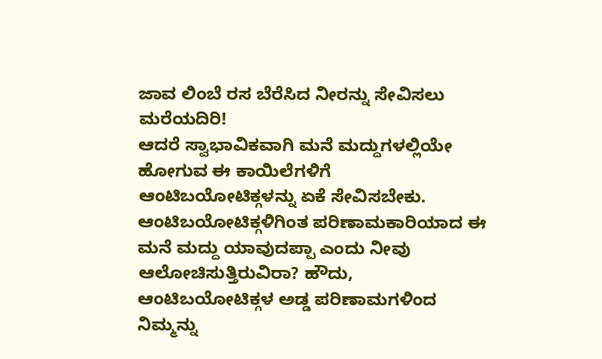ಜಾವ ಲಿಂಬೆ ರಸ ಬೆರೆಸಿದ ನೀರನ್ನು ಸೇವಿಸಲು ಮರೆಯದಿರಿ!
ಆದರೆ ಸ್ವಾಭಾವಿಕವಾಗಿ ಮನೆ ಮದ್ದುಗಳಲ್ಲಿಯೇ ಹೋಗುವ ಈ ಕಾಯಿಲೆಗಳಿಗೆ ಆಂಟಿಬಯೋಟಿಕ್ಗಳನ್ನು ಏಕೆ ಸೇವಿಸಬೇಕು.
ಆಂಟಿಬಯೋಟಿಕ್ಗಳಿಗಿಂತ ಪರಿಣಾಮಕಾರಿಯಾದ ಈ ಮನೆ ಮದ್ದು ಯಾವುದಪ್ಪಾ ಎಂದು ನೀವು ಆಲೋಚಿಸುತ್ತಿರುವಿರಾ? ಹೌದು, ಆಂಟಿಬಯೋಟಿಕ್ಗಳ ಅಡ್ಡ ಪರಿಣಾಮಗಳಿಂದ ನಿಮ್ಮನ್ನು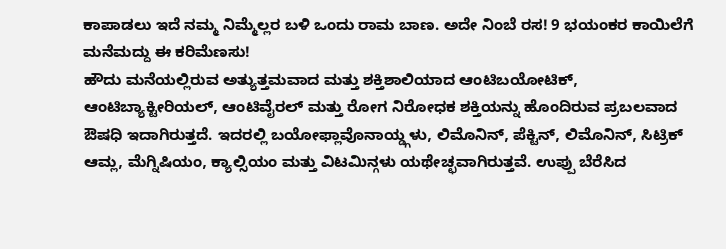ಕಾಪಾಡಲು ಇದೆ ನಮ್ಮ ನಿಮ್ಮೆಲ್ಲರ ಬಳಿ ಒಂದು ರಾಮ ಬಾಣ. ಅದೇ ನಿಂಬೆ ರಸ! 9 ಭಯಂಕರ ಕಾಯಿಲೆಗೆ ಮನೆಮದ್ದು ಈ ಕರಿಮೆಣಸು!
ಹೌದು ಮನೆಯಲ್ಲಿರುವ ಅತ್ಯುತ್ತಮವಾದ ಮತ್ತು ಶಕ್ತಿಶಾಲಿಯಾದ ಆಂಟಿಬಯೋಟಿಕ್, ಆಂಟಿಬ್ಯಾಕ್ಟೀರಿಯಲ್, ಆಂಟಿವೈರಲ್ ಮತ್ತು ರೋಗ ನಿರೋಧಕ ಶಕ್ತಿಯನ್ನು ಹೊಂದಿರುವ ಪ್ರಬಲವಾದ ಔಷಧಿ ಇದಾಗಿರುತ್ತದೆ. ಇದರಲ್ಲಿ ಬಯೋಫ್ಲಾವೊನಾಯ್ಡ್ಗಳು, ಲಿಮೊನಿನ್, ಪೆಕ್ಟಿನ್, ಲಿಮೊನಿನ್, ಸಿಟ್ರಿಕ್ ಆಮ್ಲ, ಮೆಗ್ನಿಷಿಯಂ, ಕ್ಯಾಲ್ಸಿಯಂ ಮತ್ತು ವಿಟಮಿನ್ಗಳು ಯಥೇಚ್ಛವಾಗಿರುತ್ತವೆ. ಉಪ್ಪು ಬೆರೆಸಿದ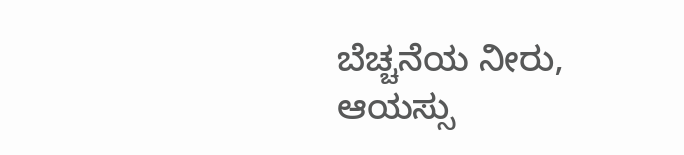ಬೆಚ್ಚನೆಯ ನೀರು, ಆಯಸ್ಸು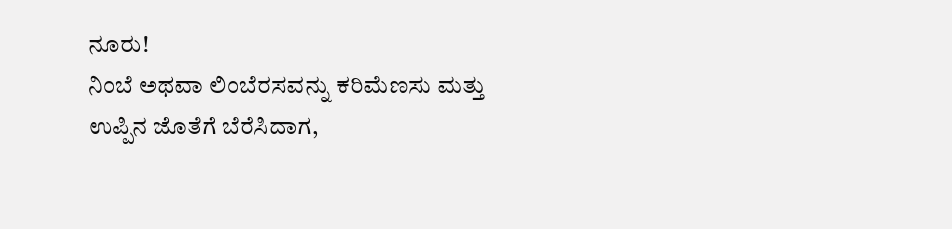ನೂರು!
ನಿಂಬೆ ಅಥವಾ ಲಿಂಬೆರಸವನ್ನು ಕರಿಮೆಣಸು ಮತ್ತು ಉಪ್ಪಿನ ಜೊತೆಗೆ ಬೆರೆಸಿದಾಗ,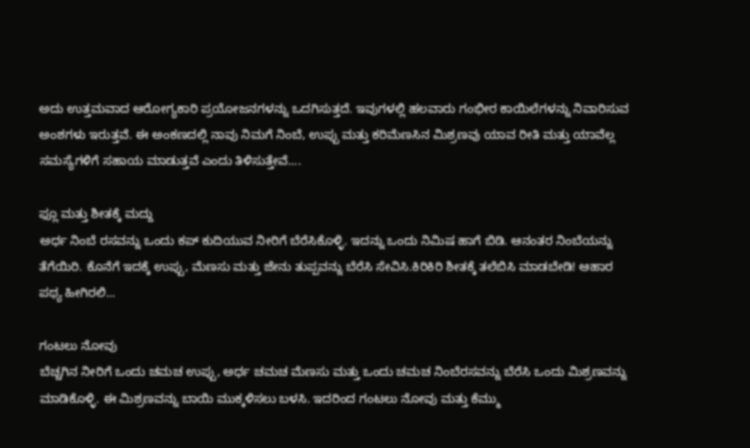ಅದು ಉತ್ತಮವಾದ ಆರೋಗ್ಯಕಾರಿ ಪ್ರಯೋಜನಗಳನ್ನು ಒದಗಿಸುತ್ತದೆ. ಇವುಗಳಲ್ಲಿ ಹಲವಾರು ಗಂಭೀರ ಕಾಯಿಲೆಗಳನ್ನು ನಿವಾರಿಸುವ ಅಂಶಗಳು ಇರುತ್ತವೆ. ಈ ಅಂಕಣದಲ್ಲಿ ನಾವು ನಿಮಗೆ ನಿಂಬೆ, ಉಪ್ಪು ಮತ್ತು ಕರಿಮೆಣಸಿನ ಮಿಶ್ರಣವು ಯಾವ ರೀತಿ ಮತ್ತು ಯಾವೆಲ್ಲ ಸಮಸ್ಯೆಗಳಿಗೆ ಸಹಾಯ ಮಾಡುತ್ತವೆ ಎಂದು ತಿಳಿಸುತ್ತೇವೆ....

ಫ್ಲೂ ಮತ್ತು ಶೀತಕ್ಕೆ ಮದ್ದು
ಅರ್ಧ ನಿಂಬೆ ರಸವನ್ನು ಒಂದು ಕಪ್ ಕುದಿಯುವ ನೀರಿಗೆ ಬೆರೆಸಿಕೊಳ್ಳಿ. ಇದನ್ನು ಒಂದು ನಿಮಿಷ ಹಾಗೆ ಬಿಡಿ. ಆನಂತರ ನಿಂಬೆಯನ್ನು ತೆಗೆಯಿರಿ. ಕೊನೆಗೆ ಇದಕ್ಕೆ ಉಪ್ಪು, ಮೆಣಸು ಮತ್ತು ಜೇನು ತುಪ್ಪವನ್ನು ಬೆರೆಸಿ ಸೇವಿಸಿ.ಕಿರಿಕಿರಿ ಶೀತಕ್ಕೆ ತಲೆಬಿಸಿ ಮಾಡಬೇಡಿ! ಆಹಾರ ಪಥ್ಯ ಹೀಗಿರಲಿ...

ಗಂಟಲು ನೋವು
ಬೆಚ್ಚಗಿನ ನೀರಿಗೆ ಒಂದು ಚಮಚ ಉಪ್ಪು, ಅರ್ಧ ಚಮಚ ಮೆಣಸು ಮತ್ತು ಒಂದು ಚಮಚ ನಿಂಬೆರಸವನ್ನು ಬೆರೆಸಿ ಒಂದು ಮಿಶ್ರಣವನ್ನು ಮಾಡಿಕೊಳ್ಳಿ. ಈ ಮಿಶ್ರಣವನ್ನು ಬಾಯಿ ಮುಕ್ಕಳಿಸಲು ಬಳಸಿ. ಇದರಿಂದ ಗಂಟಲು ನೋವು ಮತ್ತು ಕೆಮ್ಮು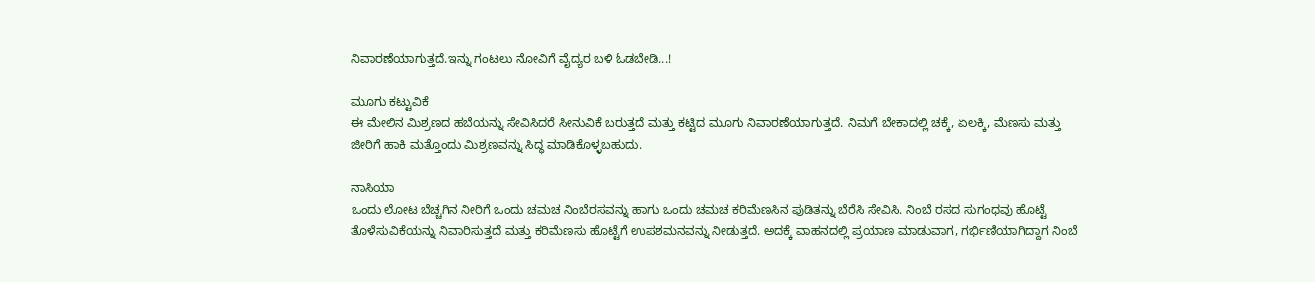ನಿವಾರಣೆಯಾಗುತ್ತದೆ.ಇನ್ನು ಗಂಟಲು ನೋವಿಗೆ ವೈದ್ಯರ ಬಳಿ ಓಡಬೇಡಿ...!

ಮೂಗು ಕಟ್ಟುವಿಕೆ
ಈ ಮೇಲಿನ ಮಿಶ್ರಣದ ಹಬೆಯನ್ನು ಸೇವಿಸಿದರೆ ಸೀನುವಿಕೆ ಬರುತ್ತದೆ ಮತ್ತು ಕಟ್ಟಿದ ಮೂಗು ನಿವಾರಣೆಯಾಗುತ್ತದೆ. ನಿಮಗೆ ಬೇಕಾದಲ್ಲಿ ಚಕ್ಕೆ, ಏಲಕ್ಕಿ, ಮೆಣಸು ಮತ್ತು ಜೀರಿಗೆ ಹಾಕಿ ಮತ್ತೊಂದು ಮಿಶ್ರಣವನ್ನು ಸಿದ್ಧ ಮಾಡಿಕೊಳ್ಳಬಹುದು.

ನಾಸಿಯಾ
ಒಂದು ಲೋಟ ಬೆಚ್ಚಗಿನ ನೀರಿಗೆ ಒಂದು ಚಮಚ ನಿಂಬೆರಸವನ್ನು ಹಾಗು ಒಂದು ಚಮಚ ಕರಿಮೆಣಸಿನ ಪುಡಿತನ್ನು ಬೆರೆಸಿ ಸೇವಿಸಿ. ನಿಂಬೆ ರಸದ ಸುಗಂಧವು ಹೊಟ್ಟೆ ತೊಳೆಸುವಿಕೆಯನ್ನು ನಿವಾರಿಸುತ್ತದೆ ಮತ್ತು ಕರಿಮೆಣಸು ಹೊಟ್ಟೆಗೆ ಉಪಶಮನವನ್ನು ನೀಡುತ್ತದೆ. ಅದಕ್ಕೆ ವಾಹನದಲ್ಲಿ ಪ್ರಯಾಣ ಮಾಡುವಾಗ, ಗರ್ಭಿಣಿಯಾಗಿದ್ದಾಗ ನಿಂಬೆ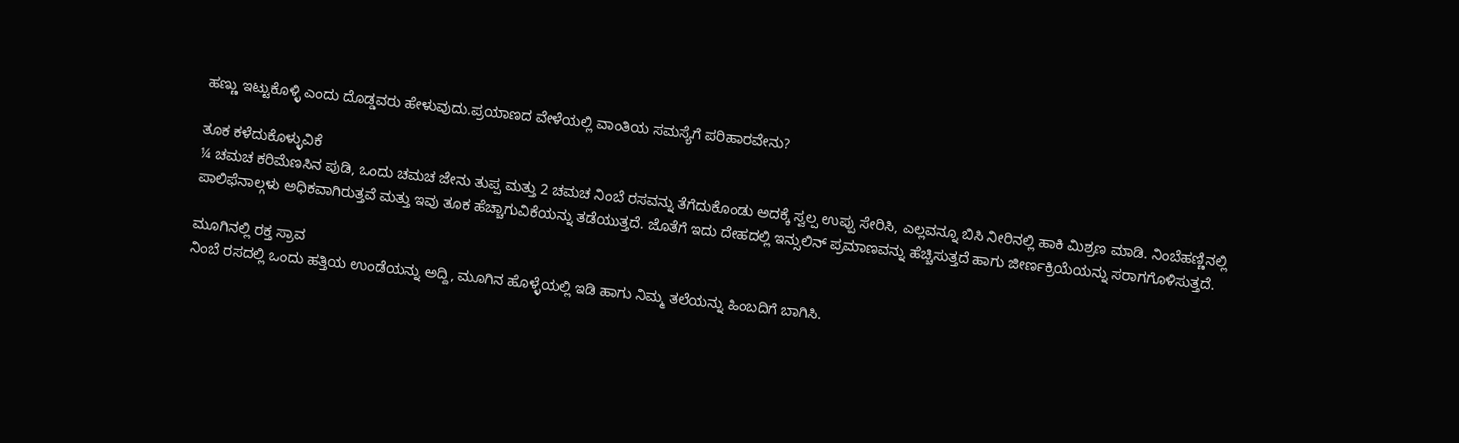ಹಣ್ಣು ಇಟ್ಟುಕೊಳ್ಳಿ ಎಂದು ದೊಡ್ಡವರು ಹೇಳುವುದು.ಪ್ರಯಾಣದ ವೇಳೆಯಲ್ಲಿ ವಾಂತಿಯ ಸಮಸ್ಯೆಗೆ ಪರಿಹಾರವೇನು?

ತೂಕ ಕಳೆದುಕೊಳ್ಳುವಿಕೆ
¼ ಚಮಚ ಕರಿಮೆಣಸಿನ ಪುಡಿ, ಒಂದು ಚಮಚ ಜೇನು ತುಪ್ಪ ಮತ್ತು 2 ಚಮಚ ನಿಂಬೆ ರಸವನ್ನು ತೆಗೆದುಕೊಂಡು ಅದಕ್ಕೆ ಸ್ವಲ್ಪ ಉಪ್ಪು ಸೇರಿಸಿ, ಎಲ್ಲವನ್ನೂ ಬಿಸಿ ನೀರಿನಲ್ಲಿ ಹಾಕಿ ಮಿಶ್ರಣ ಮಾಡಿ. ನಿಂಬೆಹಣ್ಣಿನಲ್ಲಿ ಪಾಲಿಫೆನಾಲ್ಗಳು ಅಧಿಕವಾಗಿರುತ್ತವೆ ಮತ್ತು ಇವು ತೂಕ ಹೆಚ್ಚಾಗುವಿಕೆಯನ್ನು ತಡೆಯುತ್ತದೆ. ಜೊತೆಗೆ ಇದು ದೇಹದಲ್ಲಿ ಇನ್ಸುಲಿನ್ ಪ್ರಮಾಣವನ್ನು ಹೆಚ್ಚಿಸುತ್ತದೆ ಹಾಗು ಜೀರ್ಣಕ್ರಿಯೆಯನ್ನು ಸರಾಗಗೊಳಿಸುತ್ತದೆ.

ಮೂಗಿನಲ್ಲಿ ರಕ್ತ ಸ್ರಾವ
ನಿಂಬೆ ರಸದಲ್ಲಿ ಒಂದು ಹತ್ತಿಯ ಉಂಡೆಯನ್ನು ಅದ್ದಿ, ಮೂಗಿನ ಹೊಳ್ಳೆಯಲ್ಲಿ ಇಡಿ ಹಾಗು ನಿಮ್ಮ ತಲೆಯನ್ನು ಹಿಂಬದಿಗೆ ಬಾಗಿಸಿ.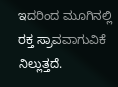ಇದರಿಂದ ಮೂಗಿನಲ್ಲಿ ರಕ್ತ ಸ್ರಾವವಾಗುವಿಕೆ ನಿಲ್ಲುತ್ತದೆ.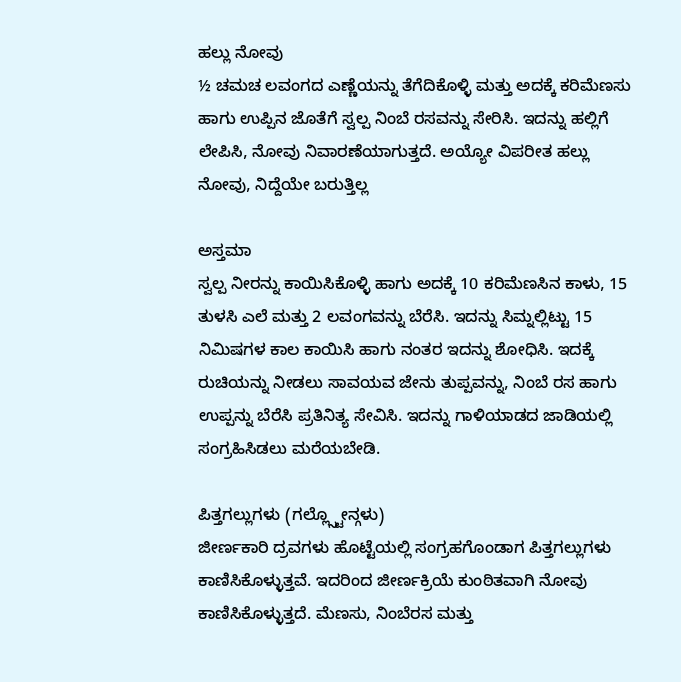ಹಲ್ಲು ನೋವು
½ ಚಮಚ ಲವಂಗದ ಎಣ್ಣೆಯನ್ನು ತೆಗೆದಿಕೊಳ್ಳಿ ಮತ್ತು ಅದಕ್ಕೆ ಕರಿಮೆಣಸು ಹಾಗು ಉಪ್ಪಿನ ಜೊತೆಗೆ ಸ್ವಲ್ಪ ನಿಂಬೆ ರಸವನ್ನು ಸೇರಿಸಿ. ಇದನ್ನು ಹಲ್ಲಿಗೆ ಲೇಪಿಸಿ, ನೋವು ನಿವಾರಣೆಯಾಗುತ್ತದೆ. ಅಯ್ಯೋ ವಿಪರೀತ ಹಲ್ಲು ನೋವು, ನಿದ್ದೆಯೇ ಬರುತ್ತಿಲ್ಲ

ಅಸ್ತಮಾ
ಸ್ವಲ್ಪ ನೀರನ್ನು ಕಾಯಿಸಿಕೊಳ್ಳಿ ಹಾಗು ಅದಕ್ಕೆ 10 ಕರಿಮೆಣಸಿನ ಕಾಳು, 15 ತುಳಸಿ ಎಲೆ ಮತ್ತು 2 ಲವಂಗವನ್ನು ಬೆರೆಸಿ. ಇದನ್ನು ಸಿಮ್ನಲ್ಲಿಟ್ಟು 15 ನಿಮಿಷಗಳ ಕಾಲ ಕಾಯಿಸಿ ಹಾಗು ನಂತರ ಇದನ್ನು ಶೋಧಿಸಿ. ಇದಕ್ಕೆ ರುಚಿಯನ್ನು ನೀಡಲು ಸಾವಯವ ಜೇನು ತುಪ್ಪವನ್ನು, ನಿಂಬೆ ರಸ ಹಾಗು ಉಪ್ಪನ್ನು ಬೆರೆಸಿ ಪ್ರತಿನಿತ್ಯ ಸೇವಿಸಿ. ಇದನ್ನು ಗಾಳಿಯಾಡದ ಜಾಡಿಯಲ್ಲಿ ಸಂಗ್ರಹಿಸಿಡಲು ಮರೆಯಬೇಡಿ.

ಪಿತ್ತಗಲ್ಲುಗಳು (ಗಲ್ಲ್ಸ್ಟೋನ್ಗಳು)
ಜೀರ್ಣಕಾರಿ ದ್ರವಗಳು ಹೊಟ್ಟೆಯಲ್ಲಿ ಸಂಗ್ರಹಗೊಂಡಾಗ ಪಿತ್ತಗಲ್ಲುಗಳು ಕಾಣಿಸಿಕೊಳ್ಳುತ್ತವೆ. ಇದರಿಂದ ಜೀರ್ಣಕ್ರಿಯೆ ಕುಂಠಿತವಾಗಿ ನೋವು ಕಾಣಿಸಿಕೊಳ್ಳುತ್ತದೆ. ಮೆಣಸು, ನಿಂಬೆರಸ ಮತ್ತು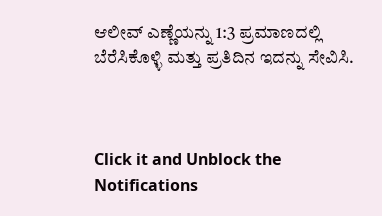ಆಲೀವ್ ಎಣ್ಣೆಯನ್ನು 1:3 ಪ್ರಮಾಣದಲ್ಲಿ ಬೆರೆಸಿಕೊಳ್ಳಿ ಮತ್ತು ಪ್ರತಿದಿನ ಇದನ್ನು ಸೇವಿಸಿ.



Click it and Unblock the Notifications